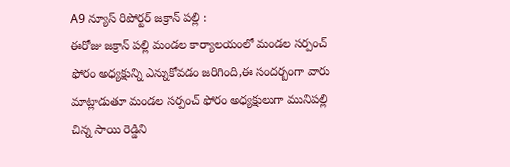A9 న్యూస్ రిపోర్టర్ జక్రాన్ పల్లి :
ఈరోజు జక్రాన్ పల్లి మండల కార్యాలయంలో మండల సర్పంచ్ ఫోరం అధ్యక్షున్ని ఎన్నుకోవడం జరిగింది,ఈ సందర్బంగా వారు మాట్లాడుతూ మండల సర్పంచ్ ఫోరం అధ్యక్షులుగా మునిపల్లి చిన్న సాయి రెడ్డిని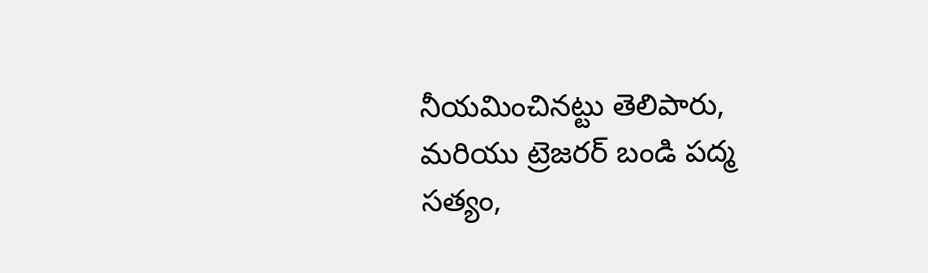నీయమించినట్టు తెలిపారు, మరియు ట్రెజరర్ బండి పద్మ సత్యం,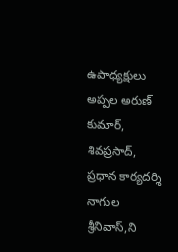ఉపాధ్యక్షులు అప్పల అరుణ్ కుమార్, శివప్రసాద్, ప్రధాన కార్యదర్శి నాగుల శ్రీనివాస్,ని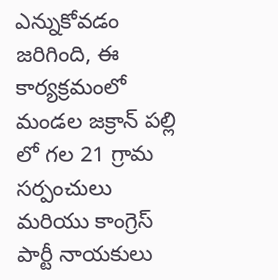ఎన్నుకోవడం జరిగింది, ఈ కార్యక్రమంలో మండల జక్రాన్ పల్లి లో గల 21 గ్రామ సర్పంచులు మరియు కాంగ్రెస్ పార్టీ నాయకులు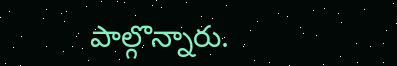పాల్గొన్నారు.